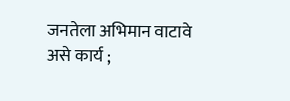जनतेला अभिमान वाटावे असे कार्य ;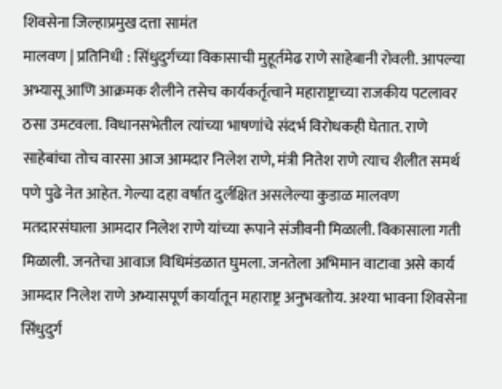शिवसेना जिल्हाप्रमुख दत्ता सामंत
मालवण | प्रतिनिधी : सिंधुदुर्गच्या विकासाची मुहूर्तमेढ राणे साहेबानी रोवली. आपल्या अभ्यासू आणि आक्रमक शैलीने तसेच कार्यकर्तृत्वाने महाराष्ट्राच्या राजकीय पटलावर ठसा उमटवला. विधानसभेतील त्यांच्या भाषणांचे संदर्भ विरोधकही घेतात. राणे साहेबांचा तोच वारसा आज आमदार निलेश राणे, मंत्री नितेश राणे त्याच शैलीत समर्थ पणे पुढे नेत आहेत. गेल्या दहा वर्षात दुर्लक्षित असलेल्या कुडाळ मालवण मतदारसंघाला आमदार निलेश राणे यांच्या रूपाने संजीवनी मिळाली. विकासाला गती मिळाली. जनतेचा आवाज विधिमंडळात घुमला. जनतेला अभिमान वाटावा असे कार्य आमदार निलेश राणे अभ्यासपूर्ण कार्यातून महाराष्ट्र अनुभवतोय. अश्या भावना शिवसेना सिंधुदुर्ग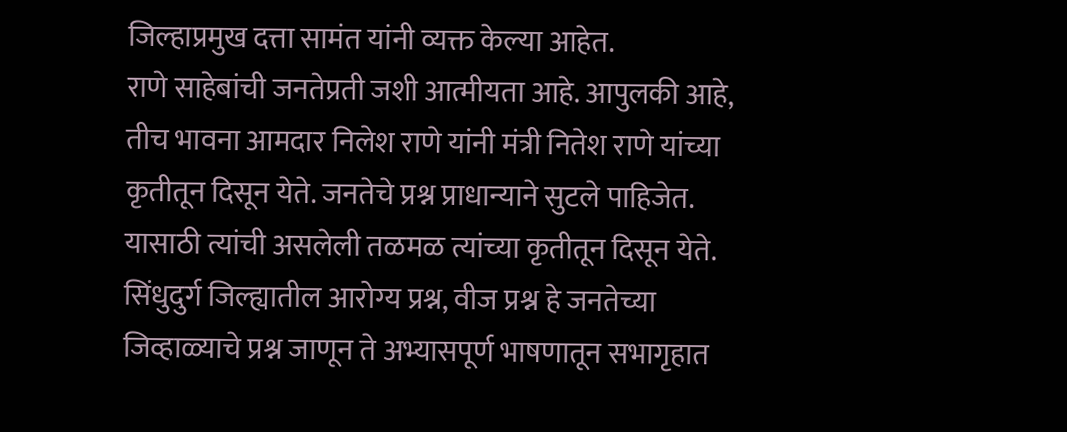जिल्हाप्रमुख दत्ता सामंत यांनी व्यक्त केल्या आहेत.
राणे साहेबांची जनतेप्रती जशी आत्मीयता आहे. आपुलकी आहे, तीच भावना आमदार निलेश राणे यांनी मंत्री नितेश राणे यांच्या कृतीतून दिसून येते. जनतेचे प्रश्न प्राधान्याने सुटले पाहिजेत. यासाठी त्यांची असलेली तळमळ त्यांच्या कृतीतून दिसून येते.
सिंधुदुर्ग जिल्ह्यातील आरोग्य प्रश्न, वीज प्रश्न हे जनतेच्या जिव्हाळ्याचे प्रश्न जाणून ते अभ्यासपूर्ण भाषणातून सभागृहात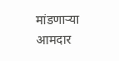मांडणाऱ्या आमदार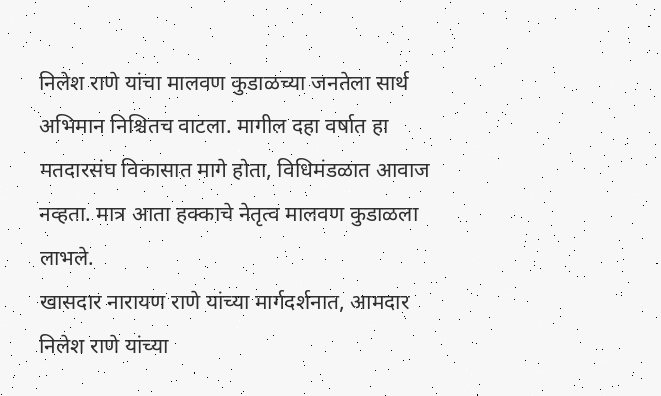निलेश राणे यांचा मालवण कुडाळच्या जनतेला सार्थ अभिमान निश्चितच वाटला. मागील दहा वर्षात हा मतदारसंघ विकासात मागे होता, विधिमंडळात आवाज नव्हता. मात्र आता हक्काचे नेतृत्व मालवण कुडाळला लाभले.
खासदार नारायण राणे यांच्या मार्गदर्शनात, आमदार निलेश राणे यांच्या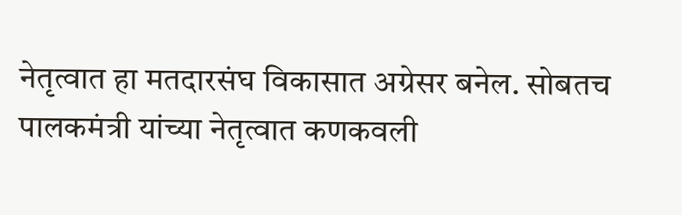नेतृत्वात हा मतदारसंघ विकासात अग्रेसर बनेल. सोबतच पालकमंत्री यांच्या नेतृत्वात कणकवली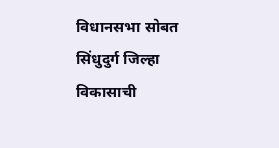विधानसभा सोबत सिंधुदुर्ग जिल्हा विकासाची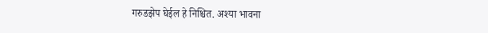गरुडझेप घेईल हे निश्चित. अश्या भावना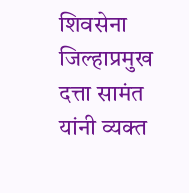शिवसेना जिल्हाप्रमुख दत्ता सामंत यांनी व्यक्त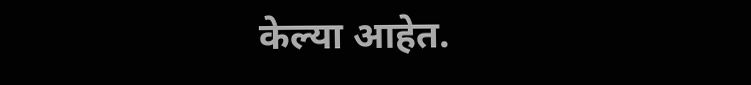केल्या आहेत.